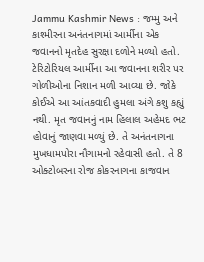Jammu Kashmir News : જમ્મુ અને કાશ્મીરના અનંતનાગમાં આર્મીના એક જવાનનો મૃતદેહ સુરક્ષા દળોને મળ્યો હતો. ટેરિટોરિયલ આર્મીના આ જવાનના શરીર પર ગોળીઓના નિશાન મળી આવ્યા છે. જોકે કોઈએ આ આંતકવાદી હુમલા અંગે કશુ કહ્યું નથી. મૃત જવાનનું નામ હિલાલ અહેમદ ભટ હોવાનું જાણવા મળ્યું છે. તે અનંતનાગના મુખધામપોરા નૌગામનો રહેવાસી હતો. તે 8 ઓક્ટોબરના રોજ કોકરનાગના કાજવાન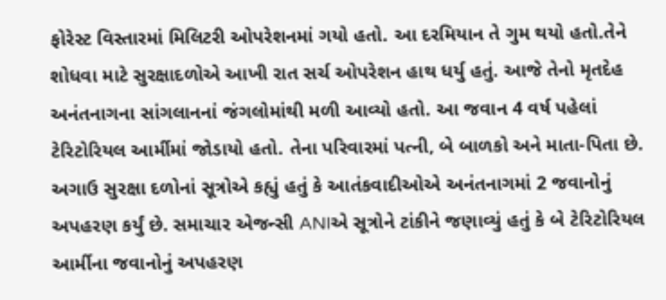ફોરેસ્ટ વિસ્તારમાં મિલિટરી ઓપરેશનમાં ગયો હતો. આ દરમિયાન તે ગુમ થયો હતો.તેને શોધવા માટે સુરક્ષાદળોએ આખી રાત સર્ચ ઓપરેશન હાથ ધર્યુ હતું. આજે તેનો મૃતદેહ અનંતનાગના સાંગલાનનાં જંગલોમાંથી મળી આવ્યો હતો. આ જવાન 4 વર્ષ પહેલાં ટેરિટોરિયલ આર્મીમાં જોડાયો હતો. તેના પરિવારમાં પત્ની, બે બાળકો અને માતા-પિતા છે.
અગાઉ સુરક્ષા દળોનાં સૂત્રોએ કહ્યું હતું કે આતંકવાદીઓએ અનંતનાગમાં 2 જવાનોનું અપહરણ કર્યું છે. સમાચાર એજન્સી ANIએ સૂત્રોને ટાંકીને જણાવ્યું હતું કે બે ટેરિટોરિયલ આર્મીના જવાનોનું અપહરણ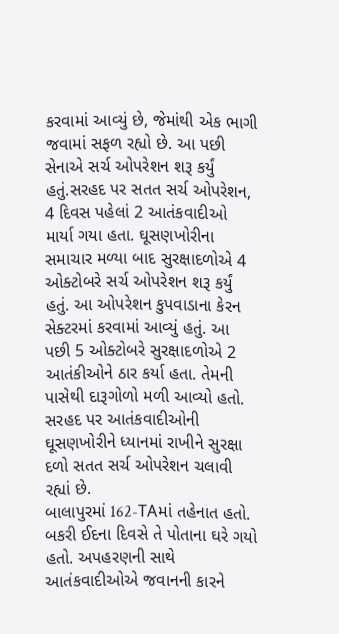કરવામાં આવ્યું છે, જેમાંથી એક ભાગી જવામાં સફળ રહ્યો છે. આ પછી સેનાએ સર્ચ ઓપરેશન શરૂ કર્યું હતું.સરહદ પર સતત સર્ચ ઓપરેશન, 4 દિવસ પહેલાં 2 આતંકવાદીઓ માર્યા ગયા હતા. ઘૂસણખોરીના સમાચાર મળ્યા બાદ સુરક્ષાદળોએ 4 ઓક્ટોબરે સર્ચ ઓપરેશન શરૂ કર્યું હતું. આ ઓપરેશન કુપવાડાના કેરન સેક્ટરમાં કરવામાં આવ્યું હતું. આ પછી 5 ઓક્ટોબરે સુરક્ષાદળોએ 2 આતંકીઓને ઠાર કર્યા હતા. તેમની પાસેથી દારૂગોળો મળી આવ્યો હતો. સરહદ પર આતંકવાદીઓની ઘૂસણખોરીને ધ્યાનમાં રાખીને સુરક્ષા દળો સતત સર્ચ ઓપરેશન ચલાવી રહ્યાં છે.
બાલાપુરમાં 162-TAમાં તહેનાત હતો. બકરી ઈદના દિવસે તે પોતાના ઘરે ગયો હતો. અપહરણની સાથે આતંકવાદીઓએ જવાનની કારને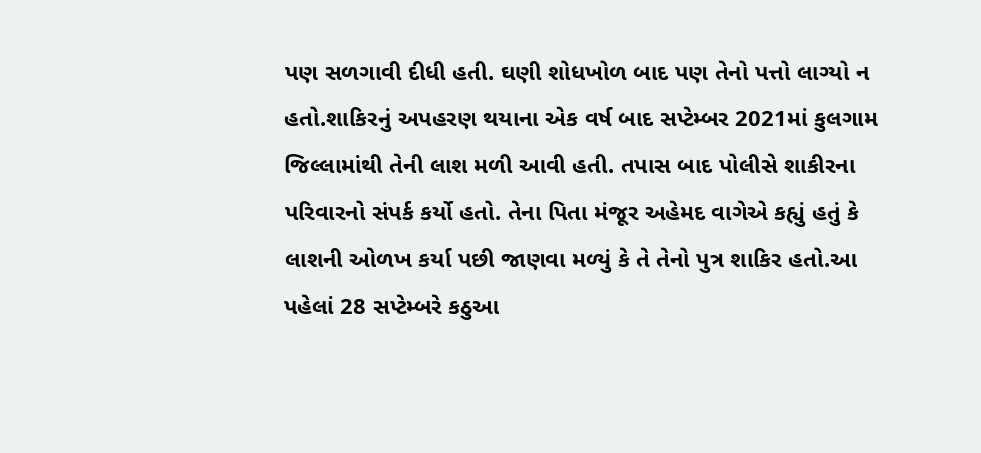પણ સળગાવી દીધી હતી. ઘણી શોધખોળ બાદ પણ તેનો પત્તો લાગ્યો ન હતો.શાકિરનું અપહરણ થયાના એક વર્ષ બાદ સપ્ટેમ્બર 2021માં કુલગામ જિલ્લામાંથી તેની લાશ મળી આવી હતી. તપાસ બાદ પોલીસે શાકીરના પરિવારનો સંપર્ક કર્યો હતો. તેના પિતા મંજૂર અહેમદ વાગેએ કહ્યું હતું કે લાશની ઓળખ કર્યા પછી જાણવા મળ્યું કે તે તેનો પુત્ર શાકિર હતો.આ પહેલાં 28 સપ્ટેમ્બરે કઠુઆ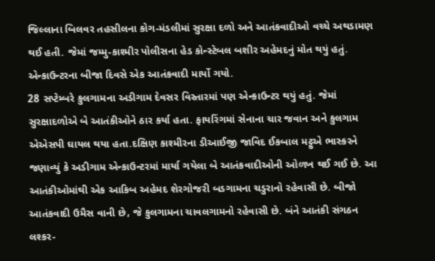જિલ્લાના બિલવર તહસીલના કોગ-મંડલીમાં સુરક્ષા દળો અને આતંકવાદીઓ વચ્ચે અથડામણ થઈ હતી. જેમાં જમ્મુ-કાશ્મીર પોલીસના હેડ કોન્સ્ટેબલ બશીર અહેમદનું મોત થયું હતું. એન્કાઉન્ટરના બીજા દિવસે એક આતંકવાદી માર્યો ગયો.
28 સપ્ટેમ્બરે કુલગામના અડીગામ દેવસર વિસ્તારમાં પણ એન્કાઉન્ટર થયું હતું. જેમાં સુરક્ષાદળોએ બે આતંકીઓને ઠાર કર્યા હતા. ફાયરિંગમાં સેનાના ચાર જવાન અને કુલગામ એએસપી ઘાયલ થયા હતા.દક્ષિણ કાશ્મીરના ડીઆઈજી જાવિદ ઈકબાલ મટ્ટુએ ભાસ્કરને જણાવ્યું કે અડીગામ એન્કાઉન્ટરમાં માર્યા ગયેલા બે આતંકવાદીઓની ઓળખ થઈ ગઈ છે. આ આતંકીઓમાંથી એક આકિબ અહેમદ શેરગોજરી બડગામના ચડુરાનો રહેવાસી છે. બીજો આતંકવાદી ઉમૈસ વાની છે, જે કુલગામના ચાવલગામનો રહેવાસી છે. બંને આતંકી સંગઠન લશ્કર-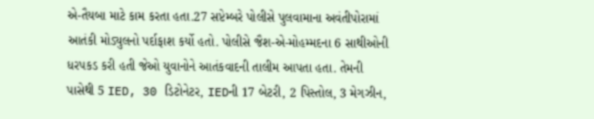એ-તૈયબા માટે કામ કરતા હતા.27 સપ્ટેમ્બરે પોલીસે પુલવામાના અવંતીપોરામાં આતંકી મોડ્યુલનો પર્દાફાશ કર્યો હતો. પોલીસે જૈશ-એ-મોહમ્મદના 6 સાથીઓની ધરપકડ કરી હતી જેઓ યુવાનોને આતંકવાદની તાલીમ આપતા હતા. તેમની પાસેથી 5 IED, 30 ડિટોનેટર, IEDની 17 બેટરી, 2 પિસ્તોલ, 3 મેગઝીન,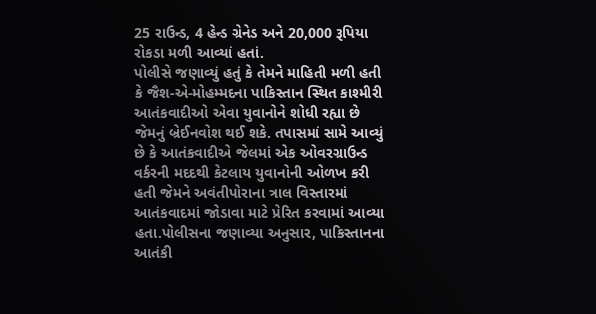25 રાઉન્ડ, 4 હેન્ડ ગ્રેનેડ અને 20,000 રૂપિયા રોકડા મળી આવ્યાં હતાં.
પોલીસે જણાવ્યું હતું કે તેમને માહિતી મળી હતી કે જૈશ-એ-મોહમ્મદના પાકિસ્તાન સ્થિત કાશ્મીરી આતંકવાદીઓ એવા યુવાનોને શોધી રહ્યા છે જેમનું બ્રેઈનવોશ થઈ શકે. તપાસમાં સામે આવ્યું છે કે આતંકવાદીએ જેલમાં એક ઓવરગ્રાઉન્ડ વર્કરની મદદથી કેટલાય યુવાનોની ઓળખ કરી હતી જેમને અવંતીપોરાના ત્રાલ વિસ્તારમાં આતંકવાદમાં જોડાવા માટે પ્રેરિત કરવામાં આવ્યા હતા.પોલીસના જણાવ્યા અનુસાર, પાકિસ્તાનના આતંકી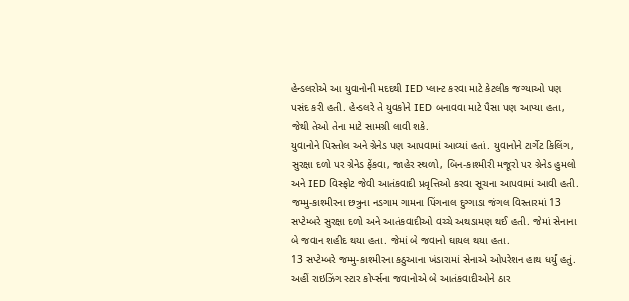હેન્ડલરોએ આ યુવાનોની મદદથી IED પ્લાન્ટ કરવા માટે કેટલીક જગ્યાઓ પણ પસંદ કરી હતી. હેન્ડલરે તે યુવકોને IED બનાવવા માટે પૈસા પણ આપ્યા હતા, જેથી તેઓ તેના માટે સામગ્રી લાવી શકે.
યુવાનોને પિસ્તોલ અને ગ્રેનેડ પણ આપવામાં આવ્યાં હતાં. યુવાનોને ટાર્ગેટ કિલિંગ, સુરક્ષા દળો પર ગ્રેનેડ ફેંકવા, જાહેર સ્થળો, બિન-કાશ્મીરી મજૂરો પર ગ્રેનેડ હુમલો અને IED વિસ્ફોટ જેવી આતંકવાદી પ્રવૃત્તિઓ કરવા સૂચના આપવામાં આવી હતી. જમ્મુ-કાશ્મીરના છત્રુના નડગામ ગામના પિંગનાલ દુગ્ગાડા જંગલ વિસ્તારમાં 13 સપ્ટેમ્બરે સુરક્ષા દળો અને આતંકવાદીઓ વચ્ચે અથડામણ થઈ હતી. જેમાં સેનાના બે જવાન શહીદ થયા હતા. જેમાં બે જવાનો ઘાયલ થયા હતા.
13 સપ્ટેમ્બરે જમ્મુ-કાશ્મીરના કઠુઆના ખંડારામાં સેનાએ ઓપરેશન હાથ ધર્યું હતું. અહીં રાઇઝિંગ સ્ટાર કોર્પ્સના જવાનોએ બે આતંકવાદીઓને ઠાર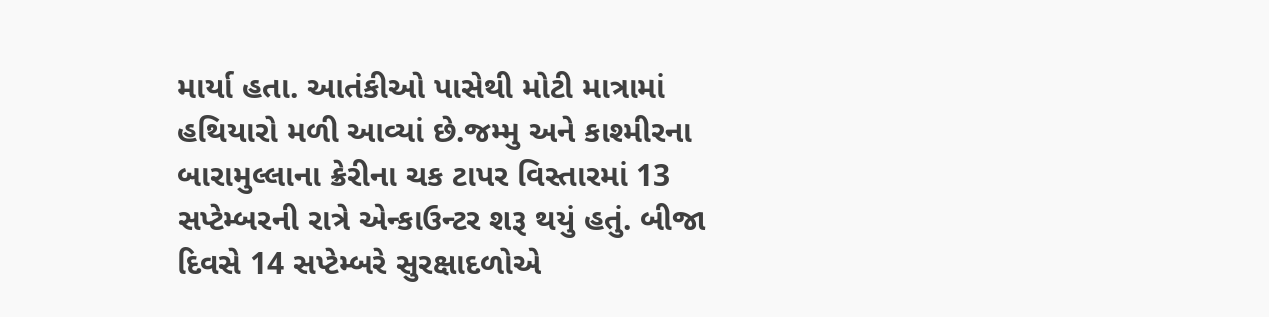માર્યા હતા. આતંકીઓ પાસેથી મોટી માત્રામાં હથિયારો મળી આવ્યાં છે.જમ્મુ અને કાશ્મીરના બારામુલ્લાના ક્રેરીના ચક ટાપર વિસ્તારમાં 13 સપ્ટેમ્બરની રાત્રે એન્કાઉન્ટર શરૂ થયું હતું. બીજા દિવસે 14 સપ્ટેમ્બરે સુરક્ષાદળોએ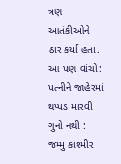ત્રણ આતંકીઓને ઠાર કર્યા હતા.
આ પણ વાંચો: પત્નીને જાહેરમાં થપ્પડ મારવી ગુનો નથી : જમ્મુ કાશ્મીર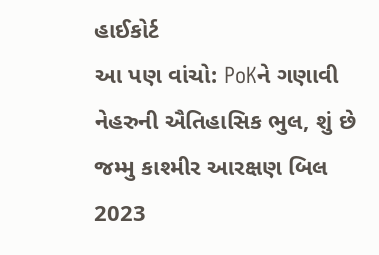હાઈકોર્ટ
આ પણ વાંચો: PoKને ગણાવી નેહરુની ઐતિહાસિક ભુલ, શું છે જમ્મુ કાશ્મીર આરક્ષણ બિલ 2023